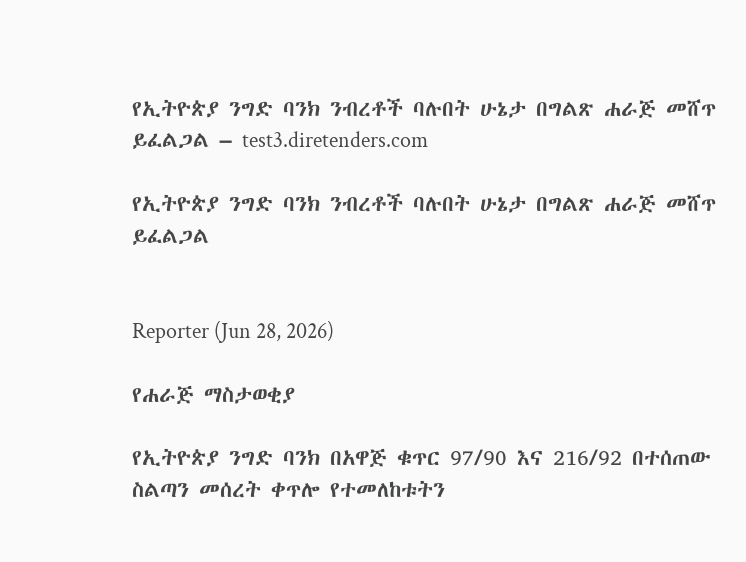የኢትዮጵያ ንግድ ባንክ ንብረቶች ባሉበት ሁኔታ በግልጽ ሐራጅ መሸጥ ይፈልጋል – test3.diretenders.com

የኢትዮጵያ ንግድ ባንክ ንብረቶች ባሉበት ሁኔታ በግልጽ ሐራጅ መሸጥ ይፈልጋል


Reporter (Jun 28, 2026)

የሐራጅ ማስታወቂያ

የኢትዮጵያ ንግድ ባንክ በአዋጅ ቁጥር 97/90 እና 216/92 በተሰጠው ስልጣን መሰረት ቀጥሎ የተመለከቱትን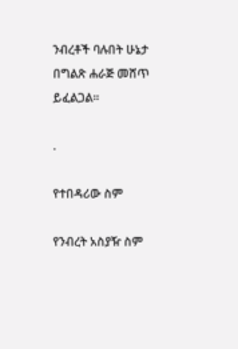ንብረቶች ባሉበት ሁኔታ በግልጽ ሐራጅ መሸጥ ይፈልጋል።

.

የተበዳሪው ስም

የንብረት አስያዥ ስም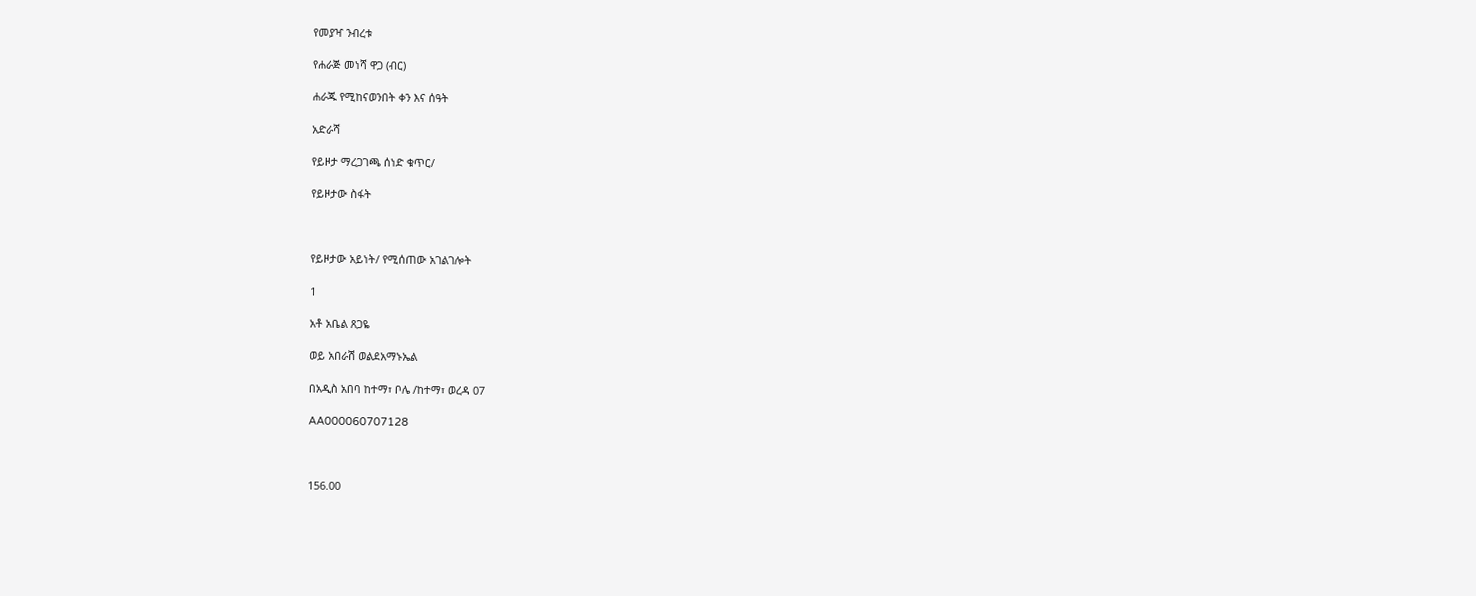የመያዣ ንብረቱ

የሐራጅ መነሻ ዋጋ (ብር)

ሐራጁ የሚከናወንበት ቀን እና ሰዓት

አድራሻ

የይዞታ ማረጋገጫ ሰነድ ቁጥር/

የይዞታው ስፋት



የይዞታው አይነት/ የሚሰጠው አገልገሎት

1

አቶ አቤል ጸጋዬ

ወይ አበራሽ ወልደአማኑኤል

በአዲስ አበባ ከተማ፣ ቦሌ /ከተማ፣ ወረዳ 07

AA000060707128



156.00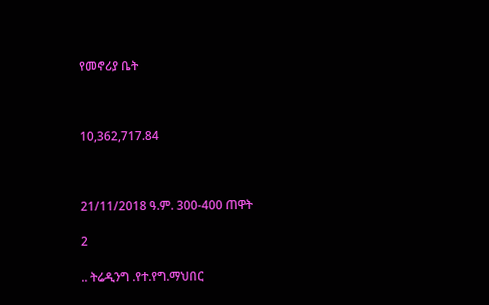የመኖሪያ ቤት



10,362,717.84



21/11/2018 ዓ.ም. 300-400 ጠዋት

2

.. ትሬዲንግ .የተ.የግ.ማህበር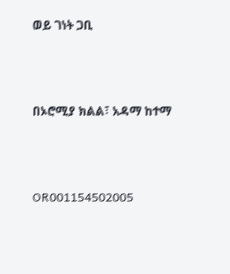ወይ ገነት ጋቢ



በኦሮሚያ ክልል፣ አዳማ ከተማ



OR001154502005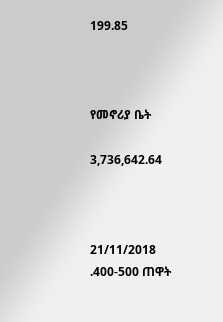199.85



የመኖሪያ ቤት

3,736,642.64



21/11/2018 .400-500 ጠዋት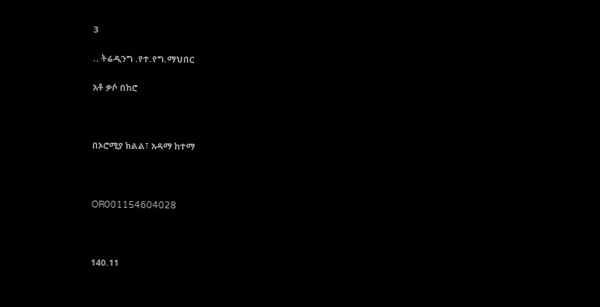3

.. ትሬዲንግ .የተ.የግ.ማህበር

አቶ ቃሶ በከሮ



በኦሮሚያ ክልል፣ አዳማ ከተማ



OR001154604028



140.11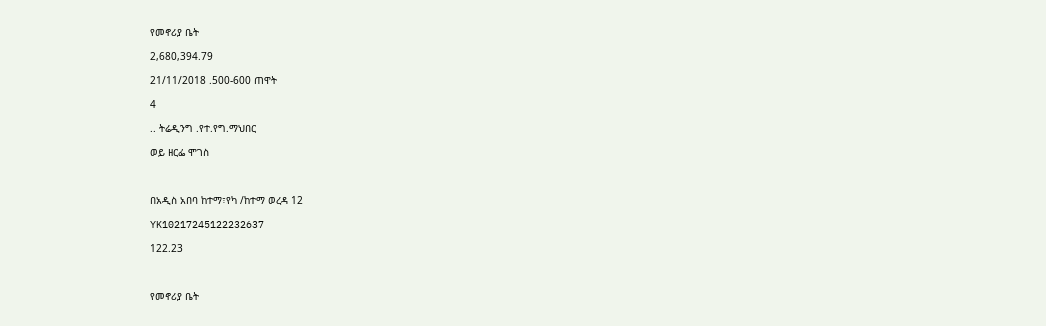የመኖሪያ ቤት

2,680,394.79

21/11/2018 .500-600 ጠዋት

4

.. ትሬዲንግ .የተ.የግ.ማህበር

ወይ ዘርፌ ሞገስ



በአዲስ አበባ ከተማ፣የካ /ከተማ ወረዳ 12

YK10217245122232637

122.23



የመኖሪያ ቤት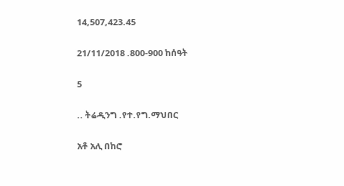14,507,423.45

21/11/2018 .800-900 ከሰዓት

5

.. ትሬዲንግ .የተ.የግ.ማህበር

አቶ አሊ በከሮ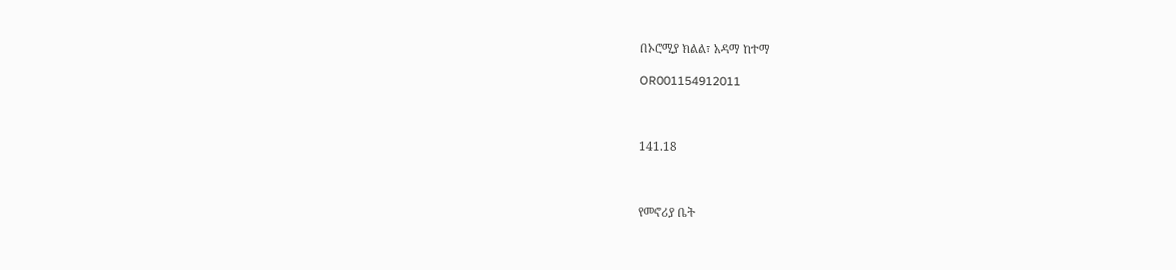በኦሮሚያ ክልል፣ አዳማ ከተማ

OR001154912011



141.18



የመኖሪያ ቤት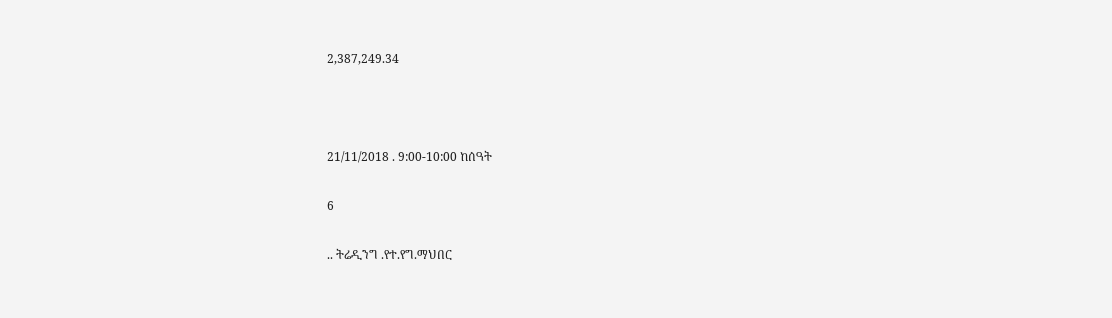2,387,249.34



21/11/2018 . 9:00-10:00 ከሰዓት

6

.. ትሬዲንግ .የተ.የግ.ማህበር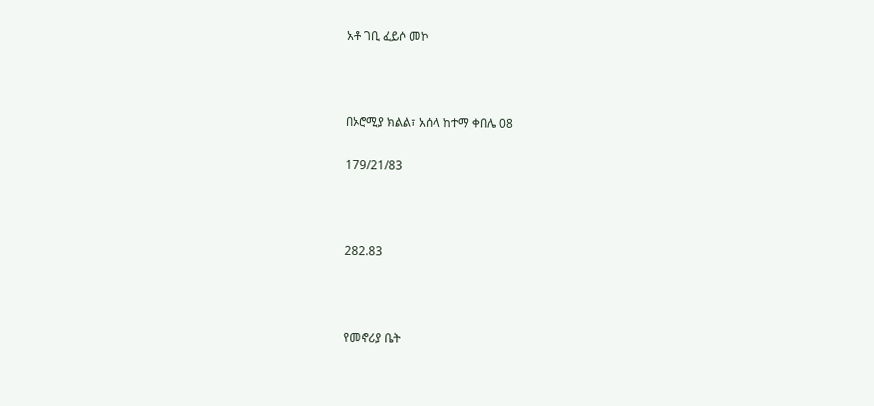አቶ ገቢ ፈይሶ መኮ



በኦሮሚያ ክልል፣ አሰላ ከተማ ቀበሌ 08

179/21/83



282.83



የመኖሪያ ቤት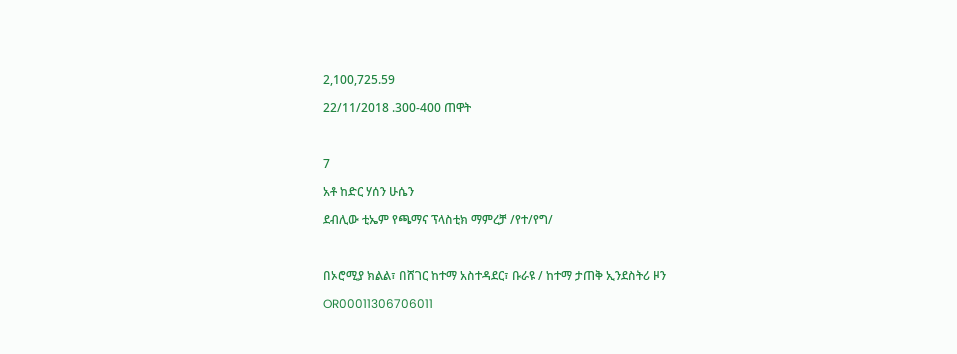2,100,725.59

22/11/2018 .300-400 ጠዋት



7

አቶ ከድር ሃሰን ሁሴን

ደብሊው ቲኤም የጫማና ፕላስቲክ ማምረቻ /የተ/የግ/



በኦሮሚያ ክልል፣ በሸገር ከተማ አስተዳደር፣ ቡራዩ / ከተማ ታጠቅ ኢንደስትሪ ዞን

OR00011306706011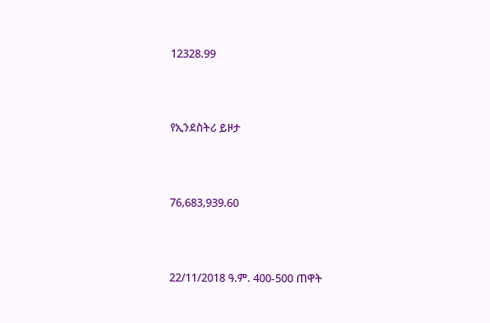12328.99



የኢንደስትሪ ይዞታ



76,683,939.60



22/11/2018 ዓ.ም. 400-500 ጠዋት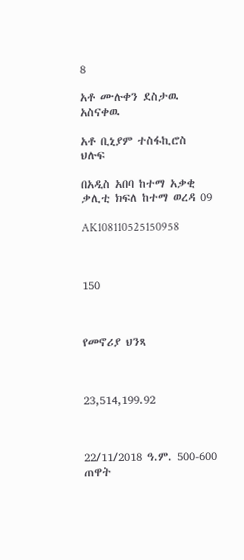8

አቶ ሙሉቀን ደስታዉ አስናቀዉ

አቶ ቢኒያም ተስፋኪሮስ ህሉፍ

በአዲስ አበባ ከተማ አቃቂ ቃሊቲ ክፍለ ከተማ ወረዳ 09

AK108110525150958



150



የመኖሪያ ህንጻ



23,514,199.92



22/11/2018 ዓ.ም. 500-600 ጠዋት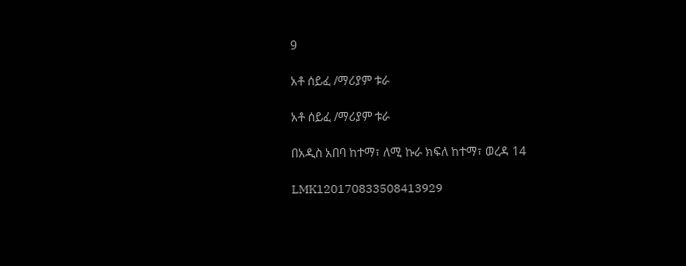9

አቶ ሰይፈ /ማሪያም ቱራ

አቶ ሰይፈ /ማሪያም ቱራ

በአዲስ አበባ ከተማ፣ ለሚ ኩራ ክፍለ ከተማ፣ ወረዳ 14

LMK120170833508413929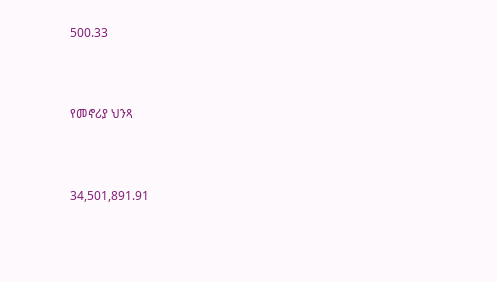500.33



የመኖሪያ ህንጻ



34,501,891.91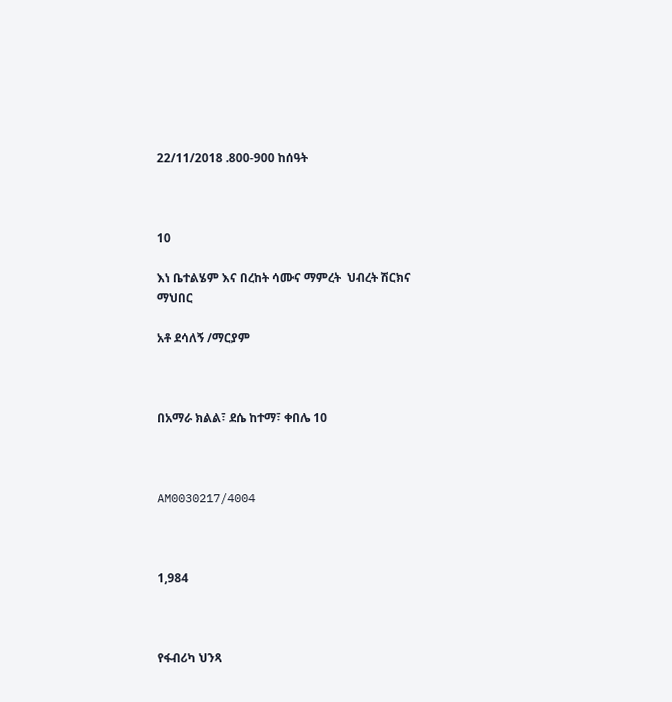22/11/2018 .800-900 ከሰዓት



10

እነ ቤተልሄም እና በረከት ሳሙና ማምረት  ህብረት ሽርክና ማህበር

አቶ ደሳለኝ /ማርያም



በአማራ ክልል፣ ደሴ ከተማ፣ ቀበሌ 10



AM0030217/4004



1,984



የፋብሪካ ህንጻ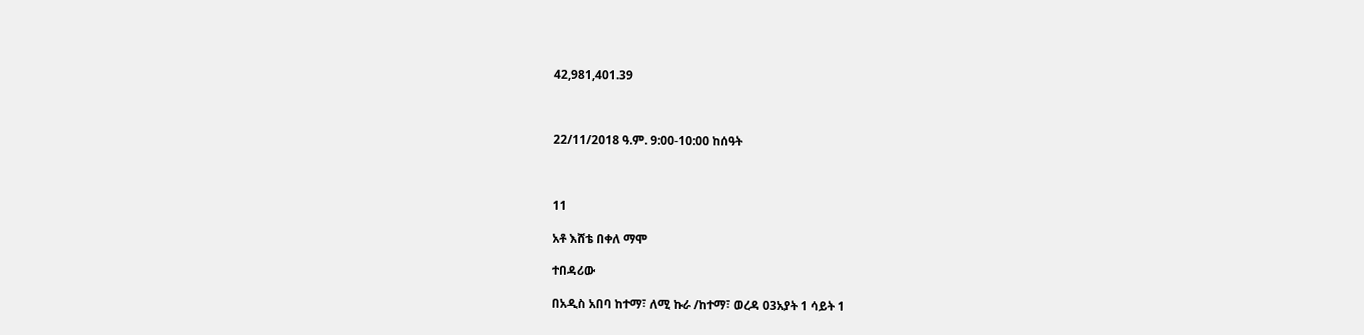42,981,401.39



22/11/2018 ዓ.ም. 9:00-10:00 ከሰዓት



11

አቶ እሸቴ በቀለ ማሞ

ተበዳሪው

በአዲስ አበባ ከተማ፣ ለሚ ኩራ /ከተማ፣ ወረዳ 03አያት 1 ሳይት 1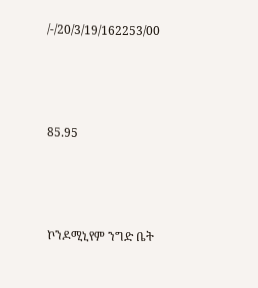/-/20/3/19/162253/00



85.95



ኮንዶሚኒየም ንግድ ቤት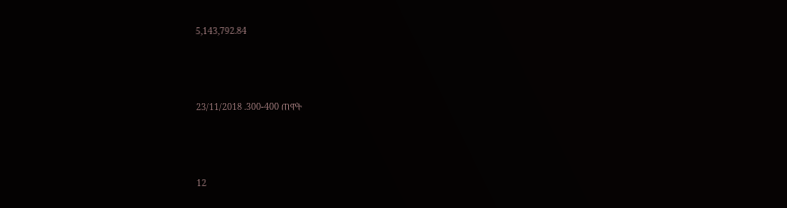5,143,792.84



23/11/2018 .300-400 ጠዋት



12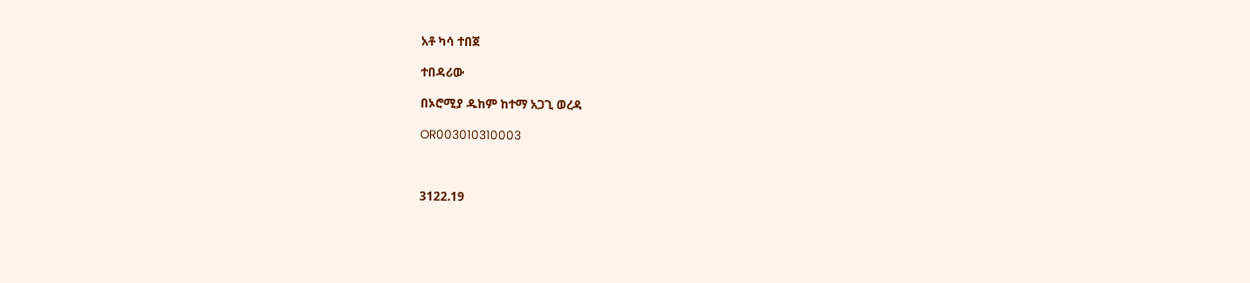አቶ ካሳ ተበጀ

ተበዳሪው

በኦሮሚያ ዱከም ከተማ አጋጊ ወረዳ

OR003010310003



3122.19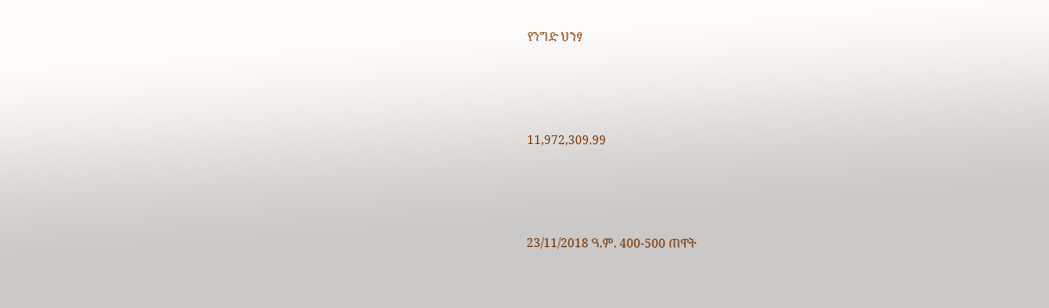የንግድ ህንፃ



11,972,309.99



23/11/2018 ዓ.ም. 400-500 ጠዋት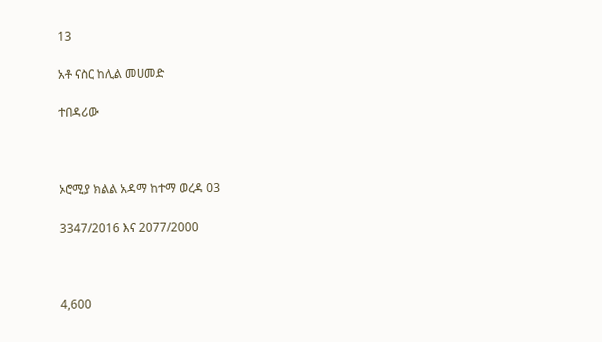13

አቶ ናስር ከሊል መሀመድ

ተበዳሪው



ኦሮሚያ ክልል አዳማ ከተማ ወረዳ 03

3347/2016 እና 2077/2000



4,600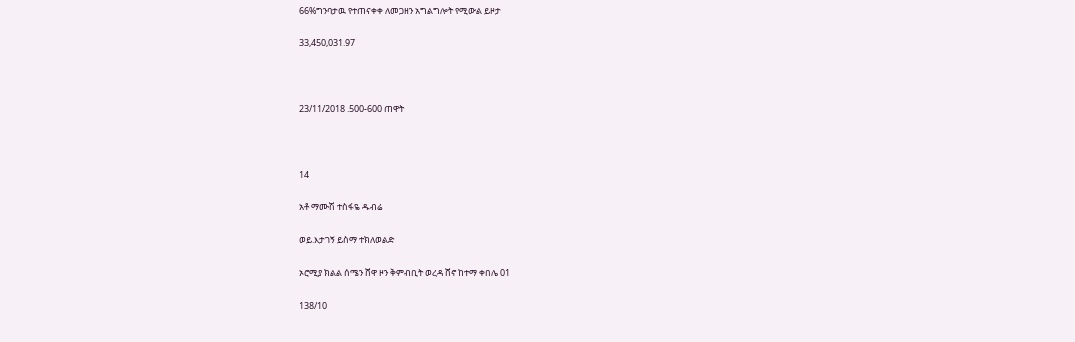66%ግንባታዉ የተጠናቀቀ ለመጋዘን አግልግሎት የሚውል ይዞታ

33,450,031.97



23/11/2018 .500-600 ጠዋት



14

አቶ ማሙሽ ተስፋዬ ዱብሬ

ወይ.እታገኝ ይስማ ተክለወልድ

ኦሮሚያ ክልል ሰሜን ሸዋ ዞን ቅምብቢት ወረዳ ሸኖ ከተማ ቀበሌ 01

138/10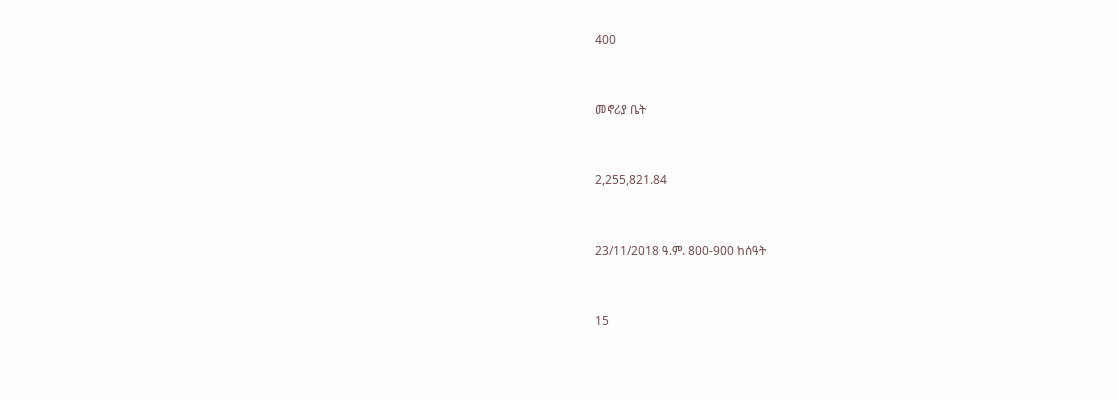400



መኖሪያ ቤት



2,255,821.84



23/11/2018 ዓ.ም. 800-900 ከሰዓት



15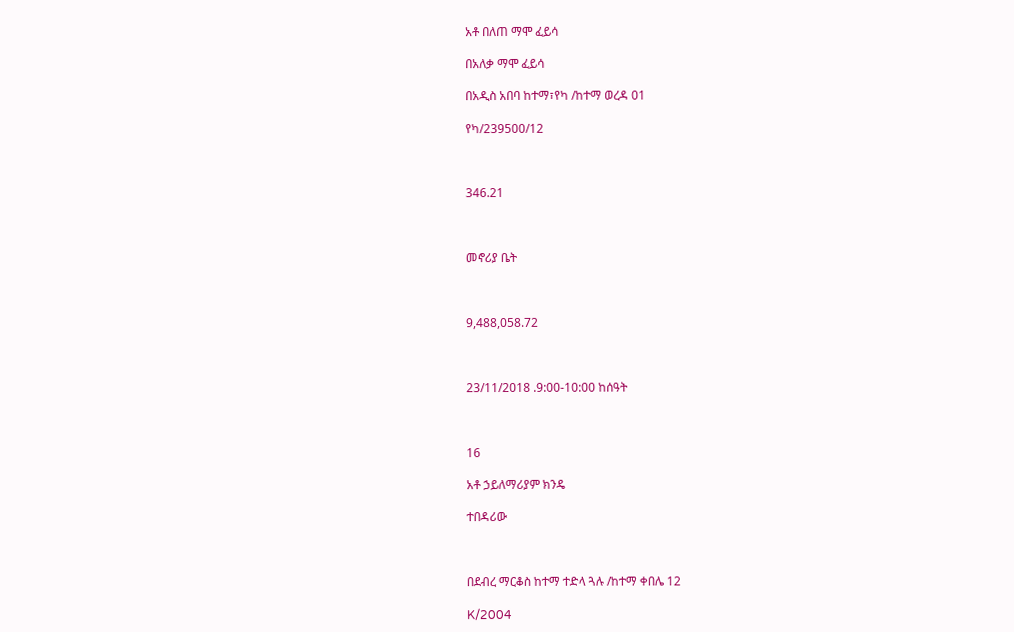አቶ በለጠ ማሞ ፈይሳ

በአለቃ ማሞ ፈይሳ

በአዲስ አበባ ከተማ፣የካ /ከተማ ወረዳ 01

የካ/239500/12



346.21



መኖሪያ ቤት



9,488,058.72



23/11/2018 .9:00-10:00 ከሰዓት



16

አቶ ኃይለማሪያም ክንዴ

ተበዳሪው



በደብረ ማርቆስ ከተማ ተድላ ጓሉ /ከተማ ቀበሌ 12

K/2004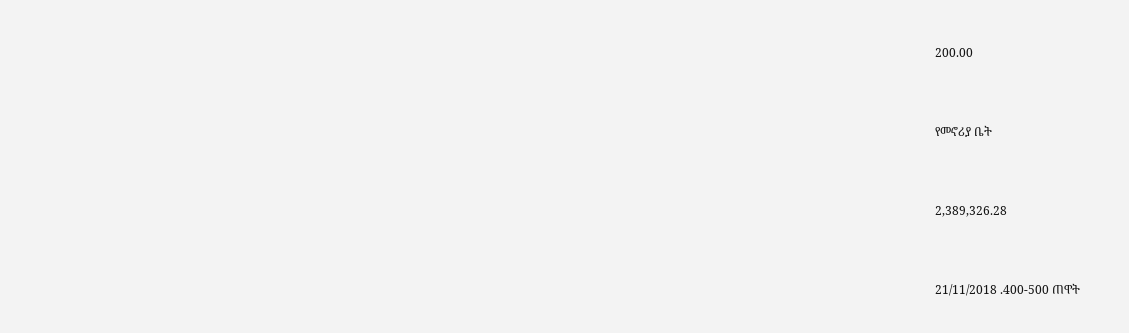200.00



የመኖሪያ ቤት



2,389,326.28



21/11/2018 .400-500 ጠዋት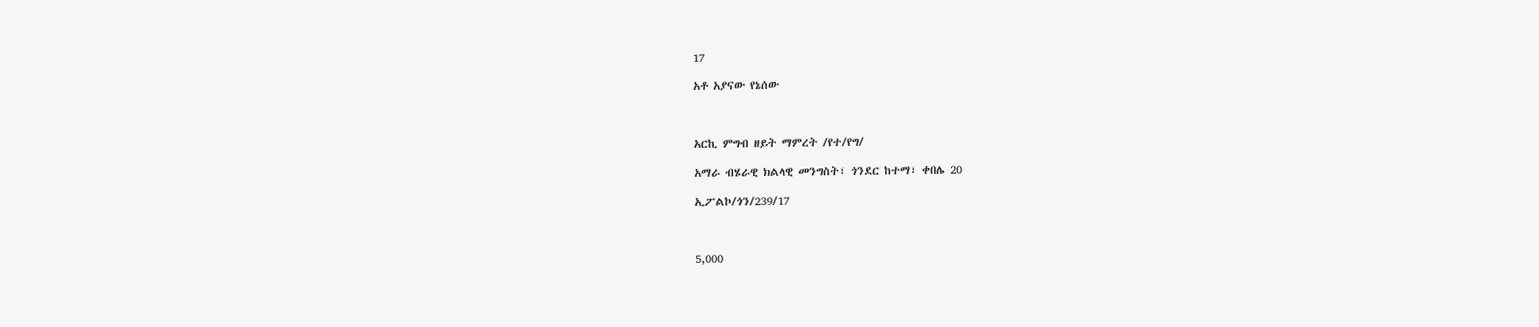17

አቶ አያናው የኔሰው



አርኪ ምግብ ዘይት ማምረት /የተ/የግ/

አማራ ብሄራዊ ክልላዊ መንግስት፣ ጎንደር ከተማ፣ ቀበሌ 20

ኢፖልኮ/ጎን/239/17



5,000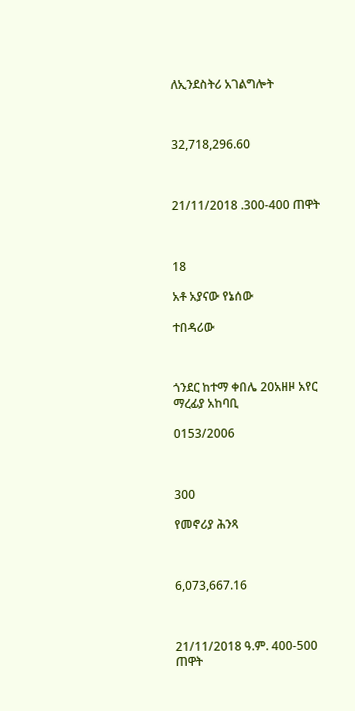ለኢንደስትሪ አገልግሎት



32,718,296.60



21/11/2018 .300-400 ጠዋት



18

አቶ አያናው የኔሰው

ተበዳሪው



ጎንደር ከተማ ቀበሌ 20አዘዞ አየር ማረፊያ አከባቢ

0153/2006



300

የመኖሪያ ሕንጻ



6,073,667.16



21/11/2018 ዓ.ም. 400-500 ጠዋት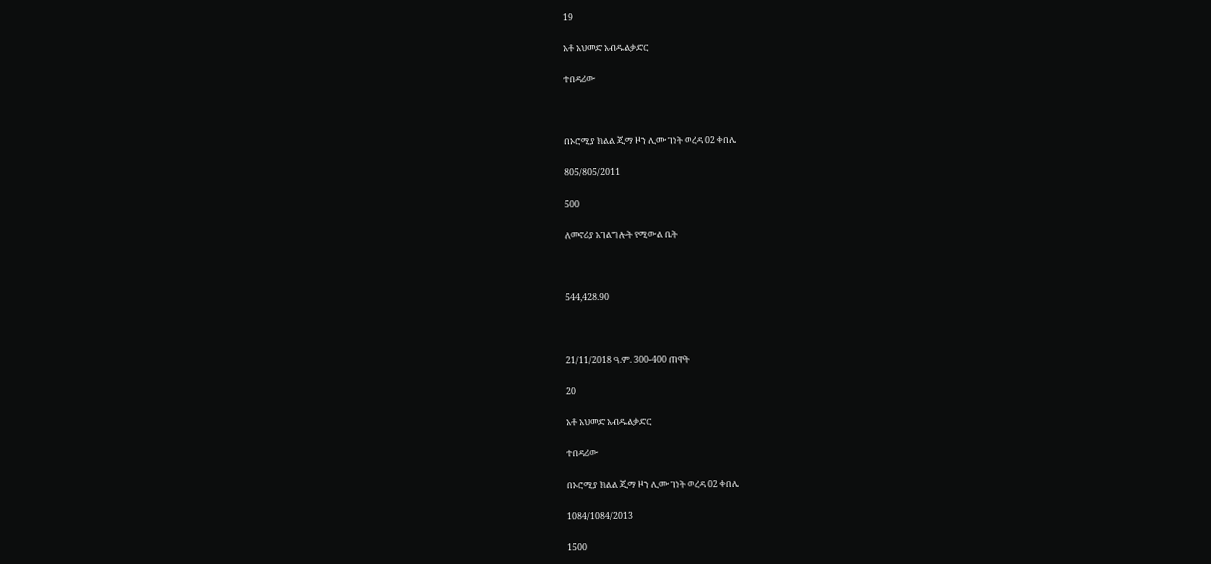19

አቶ አህመድ አብዱልቃድር

ተበዳሪው



በኦሮሚያ ክልል ጂማ ዞን ሊሙ ገነት ወረዳ 02 ቀበሌ

805/805/2011

500

ለመኖሪያ አገልግሎት የሚውል ቤት



544,428.90



21/11/2018 ዓ.ም. 300-400 ጠዋት

20

አቶ አህመድ አብዱልቃድር

ተበዳሪው

በኦሮሚያ ክልል ጂማ ዞን ሊሙ ገነት ወረዳ 02 ቀበሌ

1084/1084/2013

1500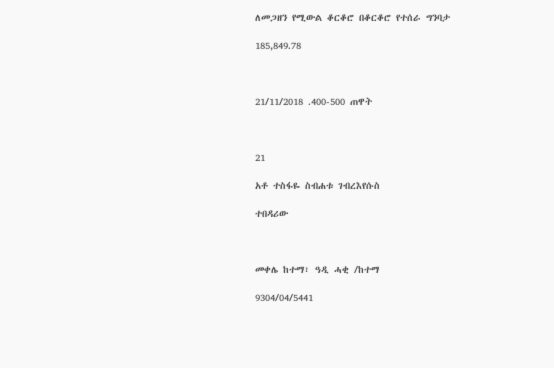ለመጋዘን የሚውል ቆርቆሮ በቆርቆሮ የተሰራ ግንባታ

185,849.78



21/11/2018 .400-500 ጠዋት



21

አቶ ተስፋዬ ስብሐቱ ገብረእየሱስ

ተበዳሪው



መቀሌ ከተማ፣ ዓዲ ሓቂ /ከተማ

9304/04/5441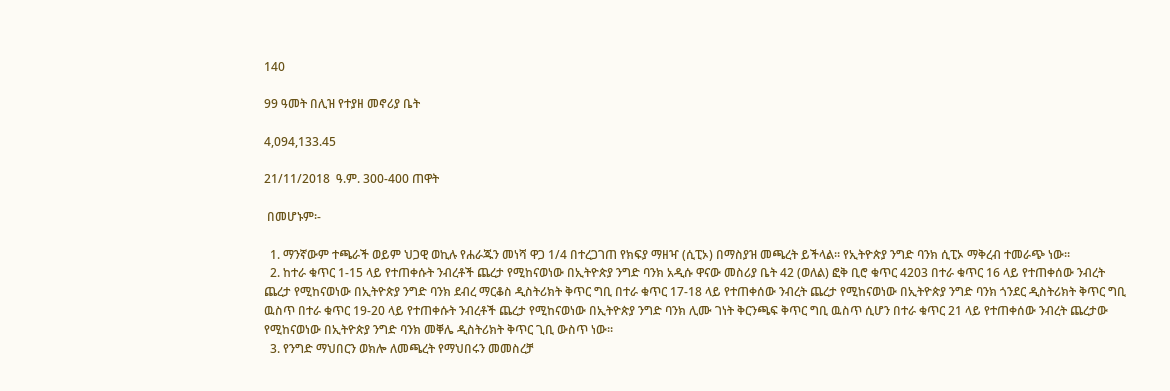140

99 ዓመት በሊዝ የተያዘ መኖሪያ ቤት

4,094,133.45

21/11/2018  ዓ.ም. 300-400 ጠዋት

 በመሆኑም፡-

  1. ማንኛውም ተጫራች ወይም ህጋዊ ወኪሉ የሐራጁን መነሻ ዋጋ 1/4 በተረጋገጠ የክፍያ ማዘዣ (ሲፒኦ) በማስያዝ መጫረት ይችላል። የኢትዮጵያ ንግድ ባንክ ሲፒኦ ማቅረብ ተመራጭ ነው።
  2. ከተራ ቁጥር 1-15 ላይ የተጠቀሱት ንብረቶች ጨረታ የሚከናወነው በኢትዮጵያ ንግድ ባንክ አዲሱ ዋናው መስሪያ ቤት 42 (ወለል) ፎቅ ቢሮ ቁጥር 4203 በተራ ቁጥር 16 ላይ የተጠቀሰው ንብረት ጨረታ የሚከናወነው በኢትዮጵያ ንግድ ባንክ ደብረ ማርቆስ ዲስትሪክት ቅጥር ግቢ በተራ ቁጥር 17-18 ላይ የተጠቀሰው ንብረት ጨረታ የሚከናወነው በኢትዮጵያ ንግድ ባንክ ጎንደር ዲስትሪክት ቅጥር ግቢ ዉስጥ በተራ ቁጥር 19-20 ላይ የተጠቀሱት ንብረቶች ጨረታ የሚከናወነው በኢትዮጵያ ንግድ ባንክ ሊሙ ገነት ቅርንጫፍ ቅጥር ግቢ ዉስጥ ሲሆን በተራ ቁጥር 21 ላይ የተጠቀሰው ንብረት ጨረታው የሚከናወነው በኢትዮጵያ ንግድ ባንክ መቐሌ ዲስትሪክት ቅጥር ጊቢ ውስጥ ነው።
  3. የንግድ ማህበርን ወክሎ ለመጫረት የማህበሩን መመስረቻ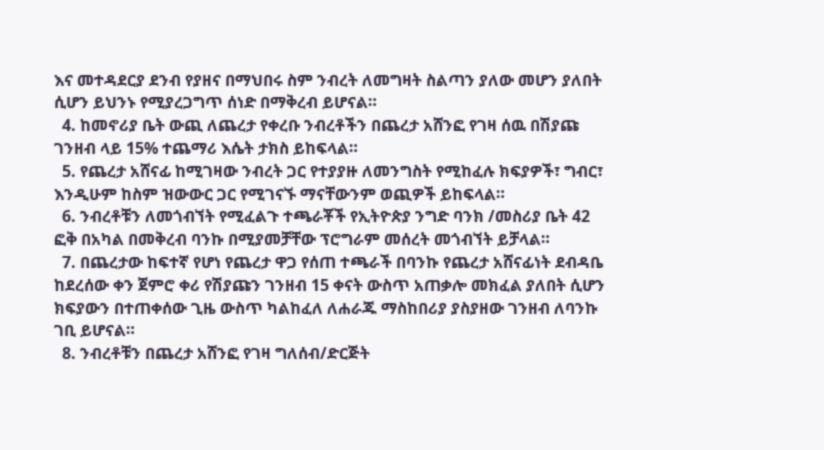እና መተዳደርያ ደንብ የያዘና በማህበሩ ስም ንብረት ለመግዛት ስልጣን ያለው መሆን ያለበት ሲሆን ይህንኑ የሚያረጋግጥ ሰነድ በማቅረብ ይሆናል።
  4. ከመኖሪያ ቤት ውጪ ለጨረታ የቀረቡ ንብረቶችን በጨረታ አሸንፎ የገዛ ሰዉ በሽያጩ ገንዘብ ላይ 15% ተጨማሪ እሴት ታክስ ይከፍላል።
  5. የጨረታ አሸናፊ ከሚገዛው ንብረት ጋር የተያያዙ ለመንግስት የሚከፈሉ ክፍያዎች፣ ግብር፣ እንዲሁም ከስም ዝውውር ጋር የሚገናኙ ማናቸውንም ወጪዎች ይከፍላል።
  6. ንብረቶቹን ለመጎብኘት የሚፈልጉ ተጫራቾች የኢትዮጵያ ንግድ ባንክ /መስሪያ ቤት 42 ፎቅ በአካል በመቅረብ ባንኩ በሚያመቻቸው ፕሮግራም መሰረት መጎብኘት ይቻላል።
  7. በጨረታው ከፍተኛ የሆነ የጨረታ ዋጋ የሰጠ ተጫራች በባንኩ የጨረታ አሸናፊነት ደብዳቤ ከደረሰው ቀን ጀምሮ ቀሪ የሽያጩን ገንዘብ 15 ቀናት ውስጥ አጠቃሎ መክፈል ያለበት ሲሆን ክፍያውን በተጠቀሰው ጊዜ ውስጥ ካልከፈለ ለሐራጁ ማስከበሪያ ያስያዘው ገንዘብ ለባንኩ ገቢ ይሆናል።
  8. ንብረቶቹን በጨረታ አሸንፎ የገዛ ግለሰብ/ድርጅት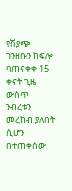የሽያጭ ገንዘቡን ከፍሎ ባጠናቀቀ 15 ቀናት ጊዜ ውስጥ ንብረቱን መረከብ ያለበት ሲሆን በተጠቀሰው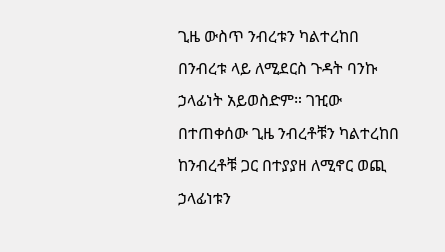ጊዜ ውስጥ ንብረቱን ካልተረከበ በንብረቱ ላይ ለሚደርስ ጉዳት ባንኩ ኃላፊነት አይወስድም። ገዢው በተጠቀሰው ጊዜ ንብረቶቹን ካልተረከበ ከንብረቶቹ ጋር በተያያዘ ለሚኖር ወጪ ኃላፊነቱን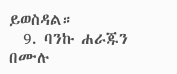ይወስዳል።
  9. ባንኩ ሐራጁን በሙሉ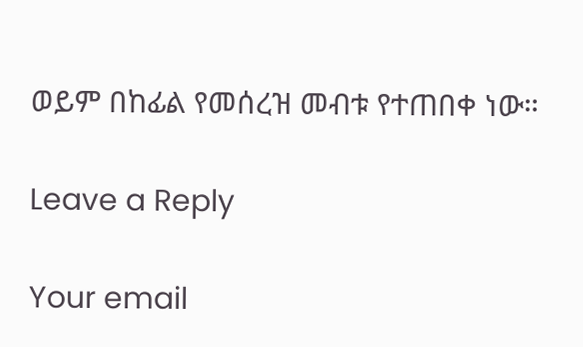ወይም በከፊል የመሰረዝ መብቱ የተጠበቀ ነው።

Leave a Reply

Your email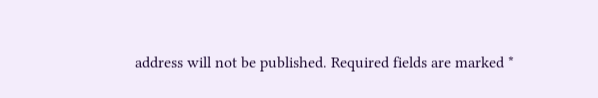address will not be published. Required fields are marked *